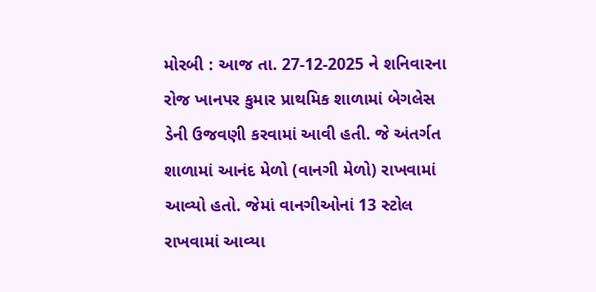મોરબી : આજ તા. 27-12-2025 ને શનિવારના રોજ ખાનપર કુમાર પ્રાથમિક શાળામાં બેગલેસ ડેની ઉજવણી કરવામાં આવી હતી. જે અંતર્ગત શાળામાં આનંદ મેળો (વાનગી મેળો) રાખવામાં આવ્યો હતો. જેમાં વાનગીઓનાં 13 સ્ટોલ રાખવામાં આવ્યા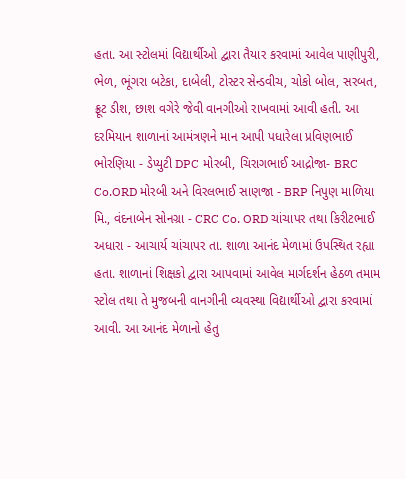હતા. આ સ્ટોલમાં વિદ્યાર્થીઓ દ્વારા તૈયાર કરવામાં આવેલ પાણીપુરી, ભેળ, ભૂંગરા બટેકા, દાબેલી, ટોસ્ટર સેન્ડવીચ, ચોકો બોલ, સરબત, ફ્રૂટ ડીશ, છાશ વગેરે જેવી વાનગીઓ રાખવામાં આવી હતી. આ દરમિયાન શાળાનાં આમંત્રણને માન આપી પધારેલા પ્રવિણભાઈ ભોરણિયા - ડેપ્યુટી DPC મોરબી, ચિરાગભાઈ આદ્રોજા- BRC Co.ORD મોરબી અને વિરલભાઈ સાણજા - BRP નિપુણ માળિયા મિ., વંદનાબેન સોનગ્રા - CRC Co. ORD ચાંચાપર તથા કિરીટભાઈ અધારા - આચાર્ય ચાંચાપર તા. શાળા આનંદ મેળામાં ઉપસ્થિત રહ્યા હતા. શાળાનાં શિક્ષકો દ્વારા આપવામાં આવેલ માર્ગદર્શન હેઠળ તમામ સ્ટોલ તથા તે મુજબની વાનગીની વ્યવસ્થા વિદ્યાર્થીઓ દ્વારા કરવામાં આવી. આ આનંદ મેળાનો હેતુ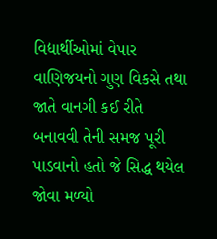વિદ્યાર્થીઓમાં વેપાર વાણિજયનો ગુણ વિકસે તથા જાતે વાનગી કઈ રીતે બનાવવી તેની સમજ પૂરી પાડવાનો હતો જે સિદ્ધ થયેલ જોવા મળ્યો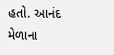હતો. આનંદ મેળાના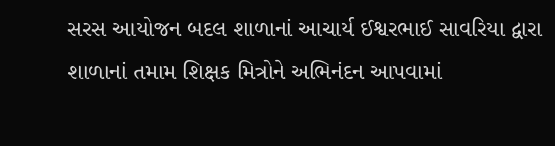સરસ આયોજન બદલ શાળાનાં આચાર્ય ઈશ્વરભાઈ સાવરિયા દ્વારા શાળાનાં તમામ શિક્ષક મિત્રોને અભિનંદન આપવામાં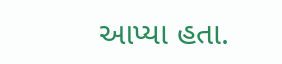આપ્યા હતા.